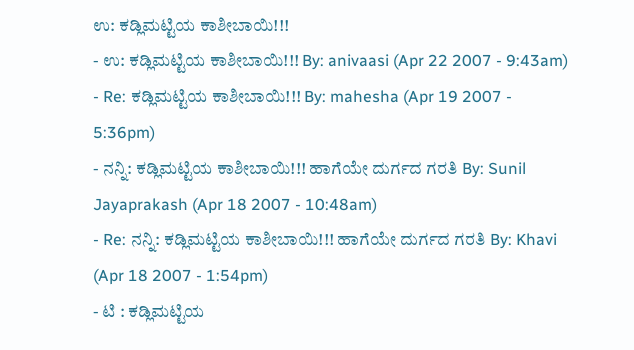ಉ: ಕಡ್ಲಿಮಟ್ಟಿಯ ಕಾಶೀಬಾಯಿ!!!
- ಉ: ಕಡ್ಲಿಮಟ್ಟಿಯ ಕಾಶೀಬಾಯಿ!!! By: anivaasi (Apr 22 2007 - 9:43am)
- Re: ಕಡ್ಲಿಮಟ್ಟಿಯ ಕಾಶೀಬಾಯಿ!!! By: mahesha (Apr 19 2007 - 5:36pm)
- ನನ್ನಿ: ಕಡ್ಲಿಮಟ್ಟಿಯ ಕಾಶೀಬಾಯಿ!!! ಹಾಗೆಯೇ ದುರ್ಗದ ಗರತಿ By: Sunil Jayaprakash (Apr 18 2007 - 10:48am)
- Re: ನನ್ನಿ: ಕಡ್ಲಿಮಟ್ಟಿಯ ಕಾಶೀಬಾಯಿ!!! ಹಾಗೆಯೇ ದುರ್ಗದ ಗರತಿ By: Khavi (Apr 18 2007 - 1:54pm)
- ಟಿ : ಕಡ್ಲಿಮಟ್ಟಿಯ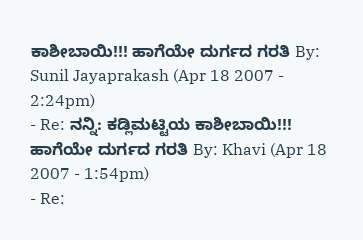ಕಾಶೀಬಾಯಿ!!! ಹಾಗೆಯೇ ದುರ್ಗದ ಗರತಿ By: Sunil Jayaprakash (Apr 18 2007 - 2:24pm)
- Re: ನನ್ನಿ: ಕಡ್ಲಿಮಟ್ಟಿಯ ಕಾಶೀಬಾಯಿ!!! ಹಾಗೆಯೇ ದುರ್ಗದ ಗರತಿ By: Khavi (Apr 18 2007 - 1:54pm)
- Re: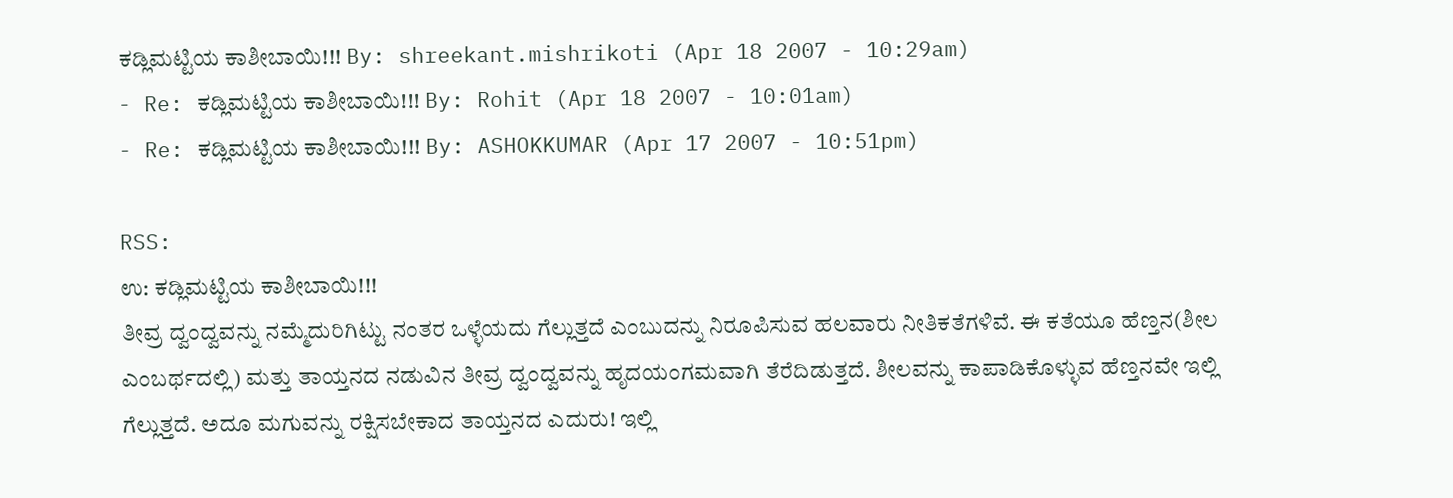ಕಡ್ಲಿಮಟ್ಟಿಯ ಕಾಶೀಬಾಯಿ!!! By: shreekant.mishrikoti (Apr 18 2007 - 10:29am)
- Re: ಕಡ್ಲಿಮಟ್ಟಿಯ ಕಾಶೀಬಾಯಿ!!! By: Rohit (Apr 18 2007 - 10:01am)
- Re: ಕಡ್ಲಿಮಟ್ಟಿಯ ಕಾಶೀಬಾಯಿ!!! By: ASHOKKUMAR (Apr 17 2007 - 10:51pm)

RSS:
ಉ: ಕಡ್ಲಿಮಟ್ಟಿಯ ಕಾಶೀಬಾಯಿ!!!
ತೀವ್ರ ದ್ವಂದ್ವವನ್ನು ನಮ್ಮೆದುರಿಗಿಟ್ಟು ನಂತರ ಒಳ್ಳೆಯದು ಗೆಲ್ಲುತ್ತದೆ ಎಂಬುದನ್ನು ನಿರೂಪಿಸುವ ಹಲವಾರು ನೀತಿಕತೆಗಳಿವೆ. ಈ ಕತೆಯೂ ಹೆಣ್ತನ(ಶೀಲ ಎಂಬರ್ಥದಲ್ಲಿ) ಮತ್ತು ತಾಯ್ತನದ ನಡುವಿನ ತೀವ್ರ ದ್ವಂದ್ವವನ್ನು ಹೃದಯಂಗಮವಾಗಿ ತೆರೆದಿಡುತ್ತದೆ. ಶೀಲವನ್ನು ಕಾಪಾಡಿಕೊಳ್ಳುವ ಹೆಣ್ತನವೇ ಇಲ್ಲಿ ಗೆಲ್ಲುತ್ತದೆ. ಅದೂ ಮಗುವನ್ನು ರಕ್ಷಿಸಬೇಕಾದ ತಾಯ್ತನದ ಎದುರು! ಇಲ್ಲಿ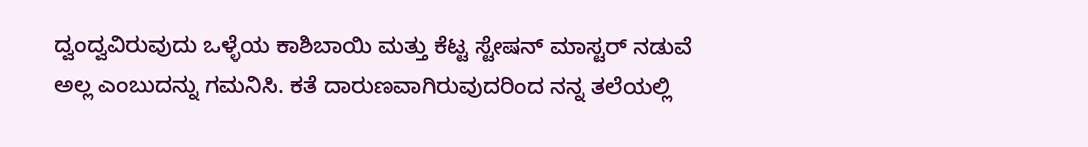ದ್ವಂದ್ವವಿರುವುದು ಒಳ್ಳೆಯ ಕಾಶಿಬಾಯಿ ಮತ್ತು ಕೆಟ್ಟ ಸ್ಟೇಷನ್ ಮಾಸ್ಟರ್ ನಡುವೆ ಅಲ್ಲ ಎಂಬುದನ್ನು ಗಮನಿಸಿ. ಕತೆ ದಾರುಣವಾಗಿರುವುದರಿಂದ ನನ್ನ ತಲೆಯಲ್ಲಿ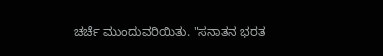ಚರ್ಚೆ ಮುಂದುವರಿಯಿತು. "ಸನಾತನ ಭರತ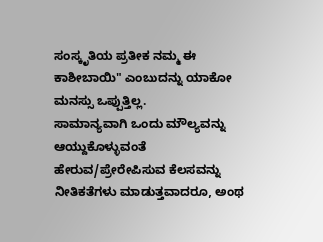ಸಂಸ್ಕೃತಿಯ ಪ್ರತೀಕ ನಮ್ಮ ಈ ಕಾಶೀಬಾಯಿ" ಎಂಬುದನ್ನು ಯಾಕೋ ಮನಸ್ಸು ಒಪ್ಪುತ್ತಿಲ್ಲ.
ಸಾಮಾನ್ಯವಾಗಿ ಒಂದು ಮೌಲ್ಯವನ್ನು ಆಯ್ದುಕೊಳ್ಳುವಂತೆ ಹೇರುವ/ಪ್ರೇರೇಪಿಸುವ ಕೆಲಸವನ್ನು ನೀತಿಕತೆಗಳು ಮಾಡುತ್ತವಾದರೂ, ಅಂಥ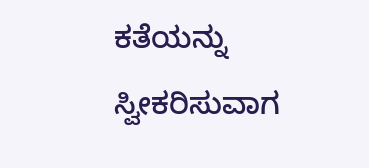ಕತೆಯನ್ನು ಸ್ವೀಕರಿಸುವಾಗ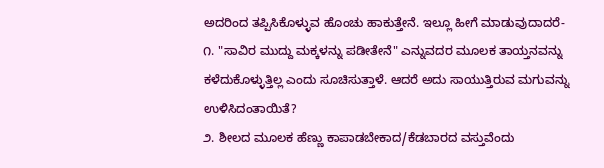ಅದರಿಂದ ತಪ್ಪಿಸಿಕೊಳ್ಳುವ ಹೊಂಚು ಹಾಕುತ್ತೇನೆ. ಇಲ್ಲೂ ಹೀಗೆ ಮಾಡುವುದಾದರೆ-
೧. "ಸಾವಿರ ಮುದ್ದು ಮಕ್ಕಳನ್ನು ಪಡೀತೇನೆ" ಎನ್ನುವದರ ಮೂಲಕ ತಾಯ್ತನವನ್ನು ಕಳೆದುಕೊಳ್ಳುತ್ತಿಲ್ಲ ಎಂದು ಸೂಚಿಸುತ್ತಾಳೆ. ಆದರೆ ಅದು ಸಾಯುತ್ತಿರುವ ಮಗುವನ್ನು ಉಳಿಸಿದಂತಾಯಿತೆ?
೨. ಶೀಲದ ಮೂಲಕ ಹೆಣ್ಣು ಕಾಪಾಡಬೇಕಾದ/ಕೆಡಬಾರದ ವಸ್ತುವೆಂದು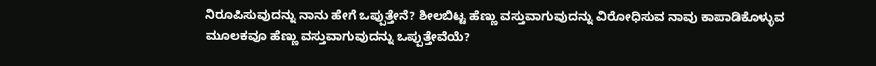ನಿರೂಪಿಸುವುದನ್ನು ನಾನು ಹೇಗೆ ಒಪ್ಪುತ್ತೇನೆ? ಶೀಲಬಿಟ್ಟ ಹೆಣ್ಣು ವಸ್ತುವಾಗುವುದನ್ನು ವಿರೋಧಿಸುವ ನಾವು ಕಾಪಾಡಿಕೊಳ್ಳುವ ಮೂಲಕವೂ ಹೆಣ್ಣು ವಸ್ತುವಾಗುವುದನ್ನು ಒಪ್ಪುತ್ತೇವೆಯೆ?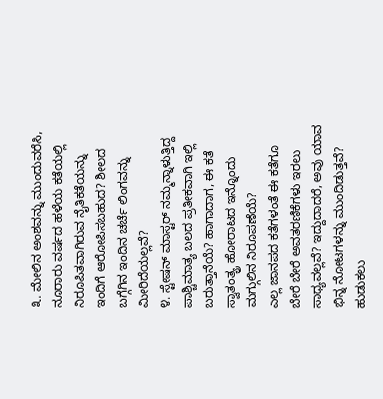೩. ಮೇಲಿನ ಅಂಶವನ್ನು ಮುಂದುವರೆಸಿ, ನೂರಾರು ವರ್ಷದ ಹಳೆಯ ಕತೆಯಲ್ಲಿ ನಿರೂಪಿತವಾಗಿರುವ ನೈತಿಕತೆಯನ್ನು ಇಂದಿಗೆ ಆರೋಪಿಸಬಹುದ? ಶೀಲದ ಬಗ್ಗೆಗಿನ ಇಂದಿನ ಚರ್ಚೆ ಲಿಂಗವನ್ನು ಮೀರಿದೆಯಲ್ಲವೆ?
೪. ಸ್ಟೇಷನ್ ಮಾಸ್ಟರ್ ನಮ್ಮನ್ನಾಳುತ್ತಿದ್ದ ಪಾಶ್ಚಿಮಾತ್ಯ ಬಲದ ಪ್ರತೀಕವಾಗಿ ಇಲ್ಲಿ ಬರುತ್ತಾನೆಯೆ? ಹಾಗಾದಾಗ, ಈ ಕತೆ ಸ್ವಾತಂತ್ಯ್ರ ಹೋರಾಟದ ಇನ್ನೊಂದು ಮಗ್ಗುಲಿನ ನಿರೂಪಣೆಯೆ?
ಎಲ್ಲ ಜಾನಪದ ಕತೆಗಳಂತೆ ಈ ಕತೆಗೂ ಬೇರೆ ಬೇರೆ ಅವತರಣಿಕೆಗಳು ಇರಲು ಸಾಧ್ಯವಲ್ಲವೆ? ಇದ್ದುದಾದರೆ, ಅವು ಯಾವ ಭಿನ್ನ ನೋಟಗಳನ್ನು ಮುಂದಿಡುತ್ತವೆ? ಹುಡುಕಲು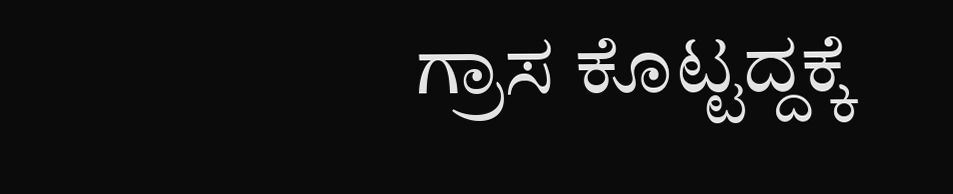ಗ್ರಾಸ ಕೊಟ್ಟದ್ದಕ್ಕೆ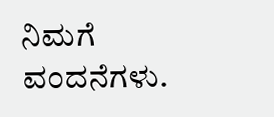ನಿಮಗೆ ವಂದನೆಗಳು.